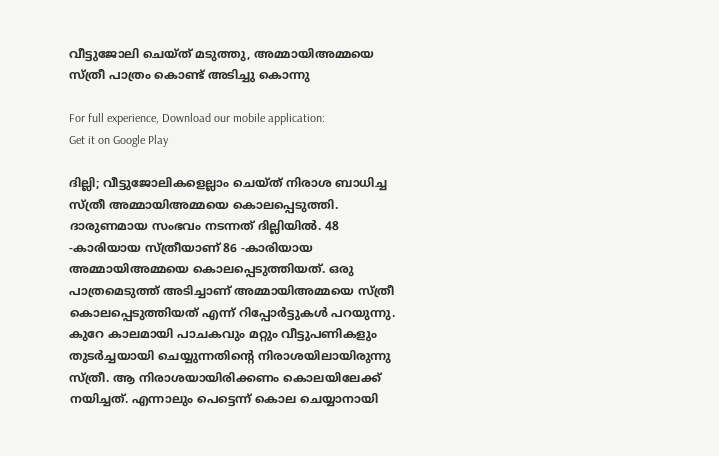വീട്ടുജോലി ചെയ്ത് മടുത്തു, അമ്മായിഅമ്മയെ സ്ത്രീ പാത്രം കൊണ്ട് അടിച്ചു കൊന്നു

For full experience, Download our mobile application:
Get it on Google Play

ദില്ലി; വീട്ടുജോലികളെല്ലാം ചെയ്ത് നിരാശ ബാധിച്ച സ്ത്രീ അമ്മായിഅമ്മയെ കൊലപ്പെടുത്തി. ദാരുണമായ സംഭവം നടന്നത് ദില്ലിയിൽ. 48 -കാരിയായ സ്ത്രീയാണ് 86 -കാരിയായ അമ്മായിഅമ്മയെ കൊലപ്പെടുത്തിയത്. ഒരു പാത്രമെടുത്ത് അടിച്ചാണ് അമ്മായിഅമ്മയെ സ്ത്രീ കൊലപ്പെടുത്തിയത് എന്ന് റിപ്പോർട്ടുകൾ പറയുന്നു. കുറേ കാലമായി പാചകവും മറ്റും വീട്ടുപണികളും തുടർച്ചയായി ചെയ്യുന്നതിന്റെ നിരാശയിലായിരുന്നു സ്ത്രീ. ആ നിരാശയായിരിക്കണം കൊലയിലേക്ക് നയിച്ചത്. എന്നാലും പെട്ടെന്ന് കൊല ചെയ്യാനായി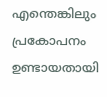എന്തെങ്കിലും പ്രകോപനം ഉണ്ടായതായി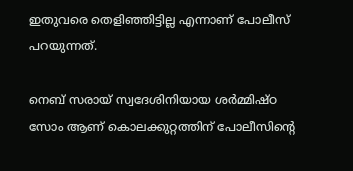ഇതുവരെ തെളിഞ്ഞിട്ടില്ല എന്നാണ് പോലീസ് പറയുന്നത്.

നെബ് സരായ് സ്വദേശിനിയായ ശർമ്മിഷ്ഠ സോം ആണ് കൊലക്കുറ്റത്തിന് പോലീസിന്റെ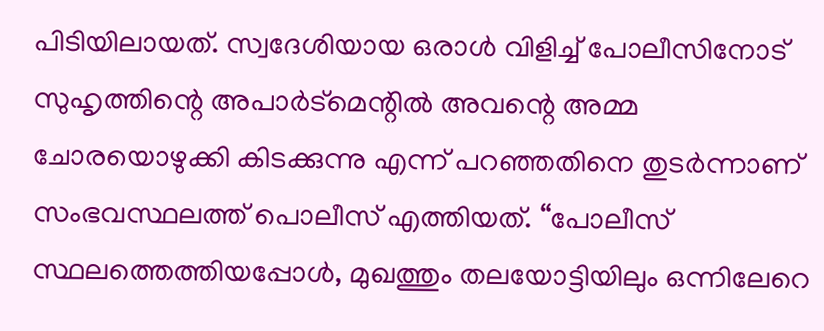പിടിയിലായത്. സ്വദേശിയായ ഒരാൾ വിളിച്ച് പോലീസിനോട് സുഹൃത്തിന്റെ അപാർട്‍മെന്റിൽ അവന്റെ അമ്മ ചോരയൊഴുക്കി കിടക്കുന്നു എന്ന് പറഞ്ഞതിനെ തുടർന്നാണ് സംഭവസ്ഥലത്ത് പൊലീസ് എത്തിയത്. “പോലീസ് സ്ഥലത്തെത്തിയപ്പോൾ, മുഖത്തും തലയോട്ടിയിലും ഒന്നിലേറെ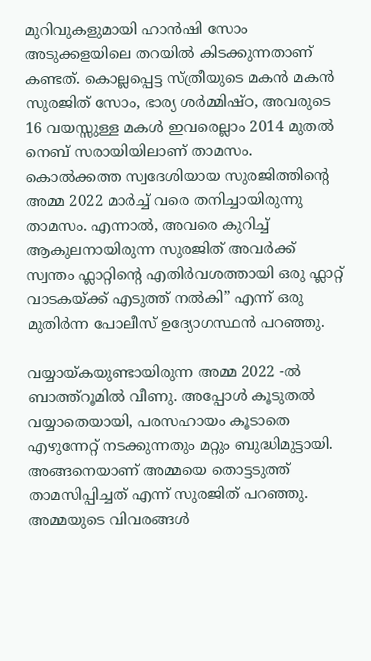മുറിവുകളുമായി ഹാൻഷി സോം അടുക്കളയിലെ തറയിൽ കിടക്കുന്നതാണ് കണ്ടത്. കൊല്ലപ്പെട്ട സ്ത്രീയുടെ മകൻ മകൻ സുരജിത് സോം, ഭാര്യ ശർമ്മിഷ്ഠ, അവരുടെ 16 വയസ്സുള്ള മകൾ ഇവരെല്ലാം 2014 മുതൽ നെബ് സരായിയിലാണ് താമസം. കൊൽക്കത്ത സ്വദേശിയായ സുരജിത്തിന്റെ അമ്മ 2022 മാർച്ച് വരെ തനിച്ചായിരുന്നു താമസം. എന്നാൽ, അവരെ കുറിച്ച് ആകുലനായിരുന്ന സുരജിത് അവർക്ക് സ്വന്തം ഫ്ലാറ്റിന്റെ എതിർവശത്തായി ഒരു ഫ്ലാറ്റ് വാടകയ്‍ക്ക് എടുത്ത് നൽകി” എന്ന് ഒരു മുതിർന്ന പോലീസ് ഉദ്യോഗസ്ഥൻ പറഞ്ഞു.

വയ്യായ്കയുണ്ടായിരുന്ന അമ്മ 2022 -ൽ ബാത്ത്‍റൂമിൽ വീണു. അപ്പോൾ കൂടുതൽ വയ്യാതെയായി, പരസഹായം കൂടാതെ എഴുന്നേറ്റ് നടക്കുന്നതും മറ്റും ബുദ്ധിമുട്ടായി. അങ്ങനെയാണ് അമ്മയെ തൊട്ടടുത്ത് താമസിപ്പിച്ചത് എന്ന് സുരജിത് പറഞ്ഞു. അമ്മയുടെ വിവരങ്ങൾ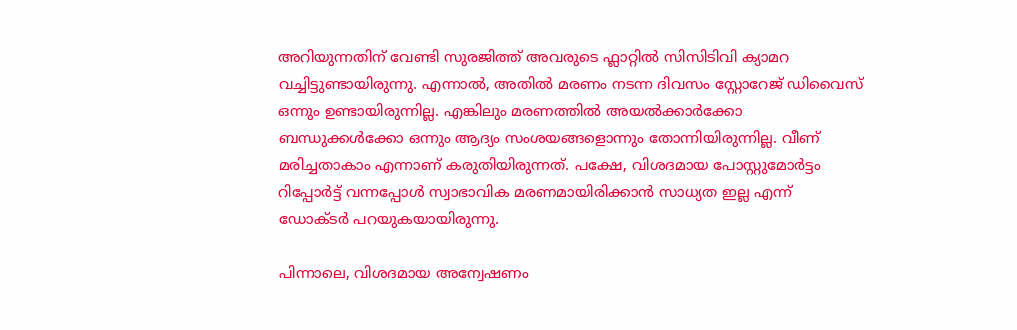അറിയുന്നതിന് വേണ്ടി സുരജിത്ത് അവരുടെ ഫ്ലാറ്റിൽ സിസിടിവി ക്യാമറ വച്ചിട്ടുണ്ടായിരുന്നു. എന്നാൽ, അതിൽ മരണം നടന്ന ദിവസം സ്റ്റോറേജ് ഡിവൈസ് ഒന്നും ഉണ്ടായിരുന്നില്ല. എങ്കിലും മരണത്തിൽ അയൽക്കാർക്കോ ബന്ധുക്കൾക്കോ ഒന്നും ആദ്യം സംശയങ്ങളൊന്നും തോന്നിയിരുന്നില്ല. വീണ് മരിച്ചതാകാം എന്നാണ് കരുതിയിരുന്നത്. പക്ഷേ, വിശദമായ പോസ്റ്റുമോർട്ടം റിപ്പോർട്ട് വന്നപ്പോൾ സ്വാഭാവിക മരണമായിരിക്കാൻ സാധ്യത ഇല്ല എന്ന് ഡോക്ടർ പറയുകയായിരുന്നു.

പിന്നാലെ, വിശദമായ അന്വേഷണം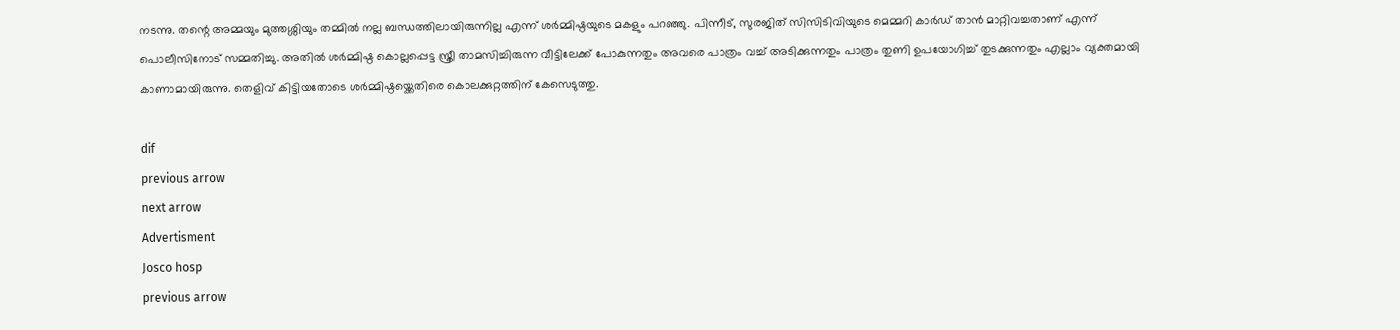നടന്നു. തന്റെ അമ്മയും മുത്തശ്ശിയും തമ്മിൽ നല്ല ബന്ധത്തിലായിരുന്നില്ല എന്ന് ശർമ്മിഷ്ഠയുടെ മകളും പറഞ്ഞു. പിന്നീട്, സുരജിത് സിസിടിവിയുടെ മെമ്മറി കാർഡ് താൻ മാറ്റിവച്ചതാണ് എന്ന് പൊലീസിനോട് സമ്മതിച്ചു. അതിൽ ശർമ്മിഷ്ഠ കൊല്ലപ്പെട്ട സ്ത്രീ താമസിച്ചിരുന്ന വീട്ടിലേക്ക് പോകുന്നതും അവരെ പാത്രം വച്ച് അടിക്കുന്നതും പാത്രം തുണി ഉപയോഗിച്ച് തുടക്കുന്നതും എല്ലാം വ്യക്തമായി കാണാമായിരുന്നു. തെളിവ് കിട്ടിയതോടെ ശർമ്മിഷ്ഠയ്ക്കെതിരെ കൊലക്കുറ്റത്തിന് കേസെടുത്തു.

dif
previous arrow
next arrow
Advertisment
Josco hosp
previous arrow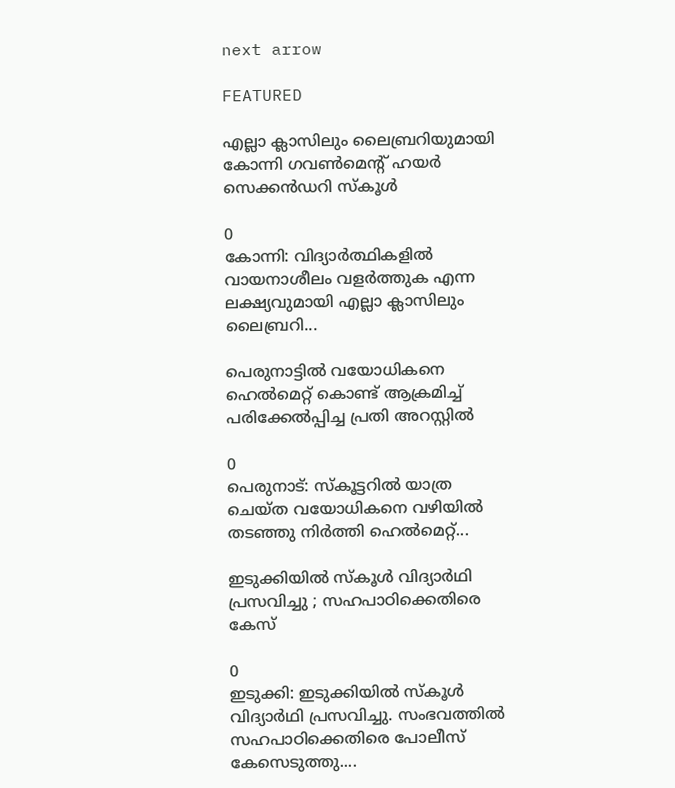next arrow

FEATURED

എല്ലാ ക്ലാസിലും ലൈബ്രറിയുമായി കോന്നി ഗവൺമെന്റ് ഹയർ സെക്കൻഡറി സ്കൂൾ

0
കോന്നി: വിദ്യാർത്ഥികളിൽ വായനാശീലം വളർത്തുക എന്ന ലക്ഷ്യവുമായി എല്ലാ ക്ലാസിലും ലൈബ്രറി...

പെരുനാട്ടില്‍ വയോധികനെ ഹെൽമെറ്റ് കൊണ്ട് ആക്രമിച്ച് പരിക്കേൽപ്പിച്ച പ്രതി അറസ്റ്റിൽ

0
പെരുനാട്: സ്കൂട്ടറിൽ യാത്ര ചെയ്ത വയോധികനെ വഴിയിൽ തടഞ്ഞു നിർത്തി ഹെൽമെറ്റ്‌...

ഇടുക്കിയിൽ സ്കൂൾ വിദ്യാർഥി പ്രസവിച്ചു ; സഹപാഠിക്കെതിരെ കേസ്

0
ഇടുക്കി: ഇടുക്കിയിൽ സ്കൂൾ വിദ്യാർഥി പ്രസവിച്ചു. സംഭവത്തിൽ സഹപാഠിക്കെതിരെ പോലീസ് കേസെടുത്തു....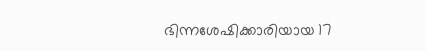ഭിന്നശേഷിക്കാരിയായ 17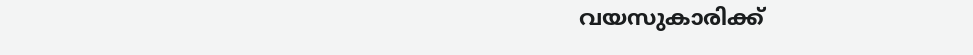വയസുകാരിക്ക്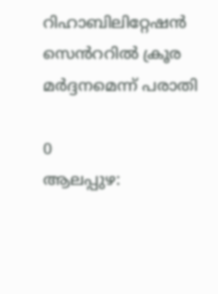റിഹാബിലിറ്റേഷൻ സെൻററിൽ ക്രൂര മർദ്ദനമെന്ന് പരാതി

0
ആലപ്പുഴ: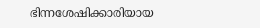ഭിന്നശേഷിക്കാരിയായ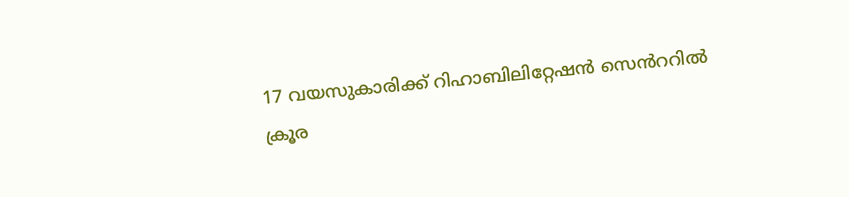17 വയസുകാരിക്ക് റിഹാബിലിറ്റേഷൻ സെൻററിൽ ക്രൂര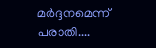മർദ്ദനമെന്ന് പരാതി....